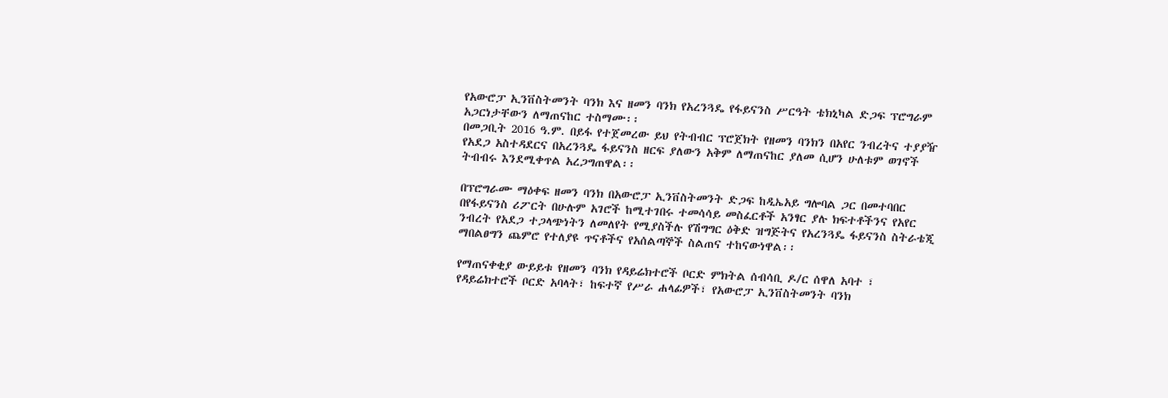የአውሮፓ ኢንቨስትመንት ባንክ እና ዘመን ባንክ የአረንጓዴ የፋይናንስ ሥርዓት ቴክኒካል ድጋፍ ፕሮግራም አጋርነታቸውን ለማጠናከር ተስማሙ፡፡
በመጋቢት 2016 ዓ.ም. በይፋ የተጀመረው ይህ የትብብር ፕሮጀክት የዘመን ባንክን በአየር ንብረትና ተያያዥ የአደጋ አስተዳደርና በአረንጓዴ ፋይናንስ ዘርፍ ያለውን አቅም ለማጠናከር ያለመ ሲሆን ሁለቱም ወገኖች ትብብሩ እንደሚቀጥል አረጋግጠዋል፡፡

በፕሮግራሙ ማዕቀፍ ዘመን ባንክ በአውሮፓ ኢንቨስትመንት ድጋፍ ከዲኤአይ ግሎባል ጋር በመተባበር በየፋይናንስ ሪፖርት በሁሉም አገሮች ከሚተገበሩ ተመሳሳይ መስፈርቶች አንፃር ያሉ ክፍተቶችንና የአየር ንብረት የአደጋ ተጋላጭነትን ለመለየት የሚያስችሉ የሽግግር ዕቅድ ዝግጅትና የአረንጓዴ ፋይናንስ ስትራቴጂ ማበልፀግን ጨምሮ የተለያዩ ጥናቶችና የአሰልጣኞች ስልጠና ተከናውነዋል፡፡

የማጠናቀቂያ ውይይቱ የዘመን ባንክ የዳይሬክተሮች ቦርድ ምክትል ሰብሳቢ ዶ/ር ሰዋለ አባተ ፣ የዳይሬክተሮች ቦርድ አባላት፣ ከፍተኛ የሥራ ሐላፊዎች፣ የአውሮፓ ኢንቨስትመንት ባንክ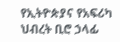የኢትዮጵያና የአፍሪካ ህብረት ቢሮ ኃላፊ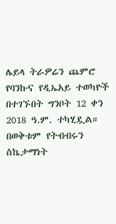ሌይላ ትራዎሬን ጨምሮ የባንኩና የዲኤአይ ተወካዮች በተገኙበት ግንቦት 12 ቀን 2018 ዓ.ም. ተካሂዷል።
በወቅቱም የትብብሩን ስኬታማነት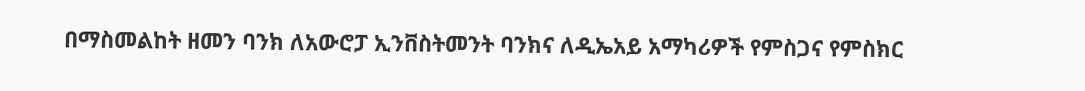በማስመልከት ዘመን ባንክ ለአውሮፓ ኢንቨስትመንት ባንክና ለዲኤአይ አማካሪዎች የምስጋና የምስክር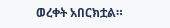ወረቀት አበርክቷል።